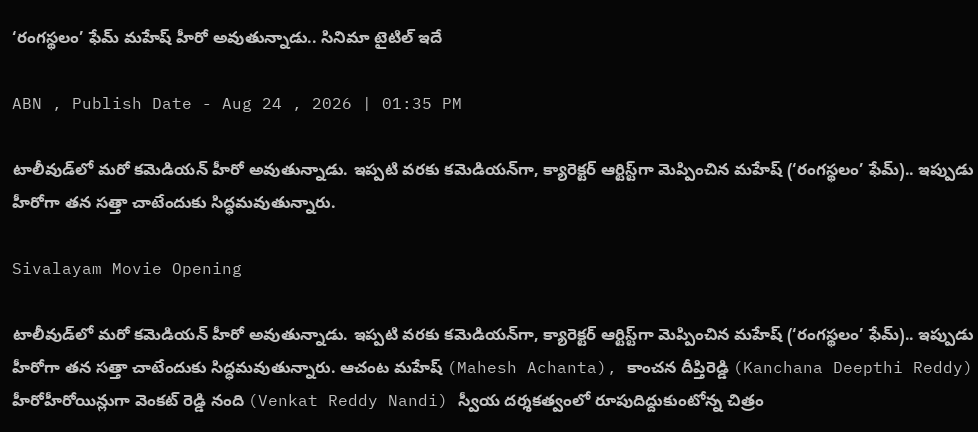‘రంగస్థలం’ ఫేమ్ మహేష్ హీరో అవుతున్నాడు.. సినిమా టైటిల్ ఇదే

ABN , Publish Date - Aug 24 , 2026 | 01:35 PM

టాలీవుడ్‌లో మరో కమెడియన్ హీరో అవుతున్నాడు. ఇప్పటి వరకు కమెడియన్‌గా, క్యారెక్టర్ ఆర్టిస్ట్‌గా మెప్పించిన మహేష్ (‘రంగస్థలం’ ఫేమ్).. ఇప్పుడు హీరోగా తన సత్తా చాటేందుకు సిద్ధమవుతున్నారు.

Sivalayam Movie Opening

టాలీవుడ్‌లో మరో కమెడియన్ హీరో అవుతున్నాడు. ఇప్పటి వరకు కమెడియన్‌గా, క్యారెక్టర్ ఆర్టిస్ట్‌గా మెప్పించిన మహేష్ (‘రంగస్థలం’ ఫేమ్).. ఇప్పుడు హీరోగా తన సత్తా చాటేందుకు సిద్ధమవుతున్నారు. ఆచంట మహేష్ (Mahesh Achanta), కాంచన దీప్తిరెడ్డి (Kanchana Deepthi Reddy) హీరోహీరోయిన్లుగా వెంకట్‌ రెడ్డి నంది (Venkat Reddy Nandi) స్వీయ దర్శకత్వంలో రూపుదిద్దుకుంటోన్న చిత్రం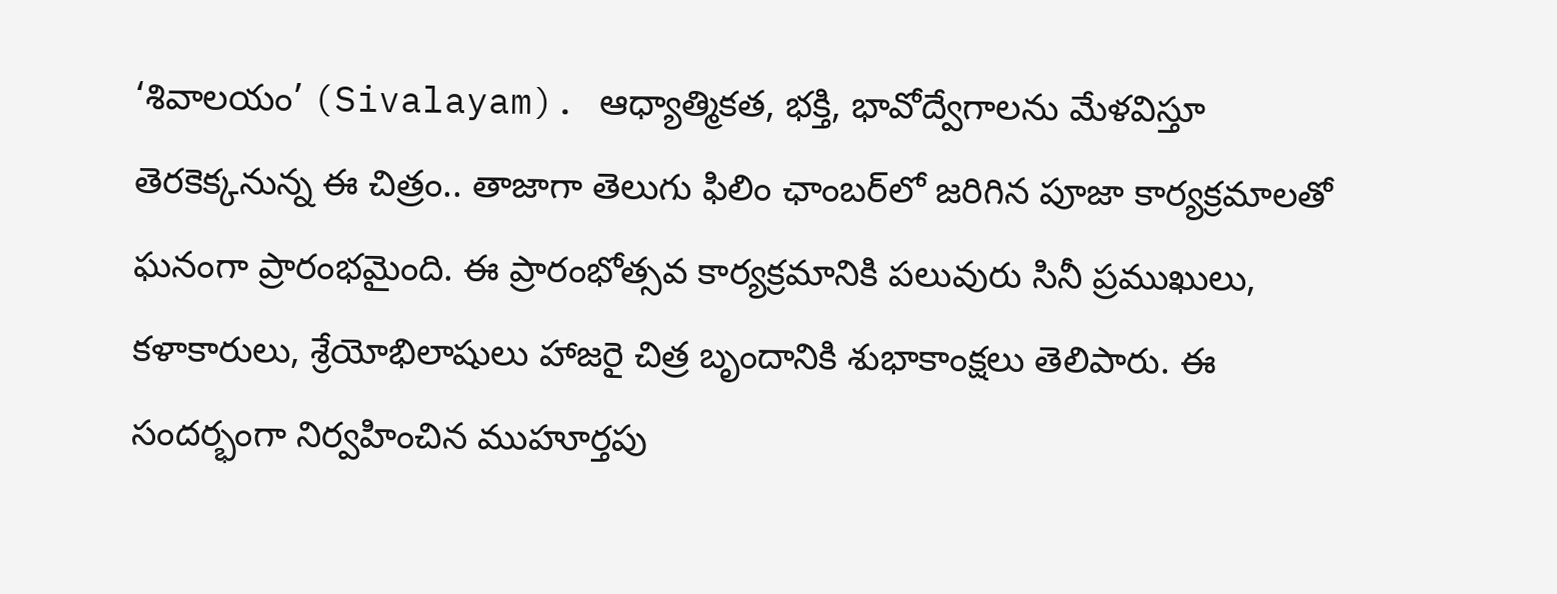‘శివాలయం’ (Sivalayam). ఆధ్యాత్మికత, భక్తి, భావోద్వేగాలను మేళవిస్తూ తెరకెక్కనున్న ఈ చిత్రం.. తాజాగా తెలుగు ఫిలిం ఛాంబర్‌లో జరిగిన పూజా కార్యక్రమాలతో ఘనంగా ప్రారంభమైంది. ఈ ప్రారంభోత్సవ కార్యక్రమానికి పలువురు సినీ ప్రముఖులు, కళాకారులు, శ్రేయోభిలాషులు హాజరై చిత్ర బృందానికి శుభాకాంక్షలు తెలిపారు. ఈ సందర్భంగా నిర్వహించిన ముహూర్తపు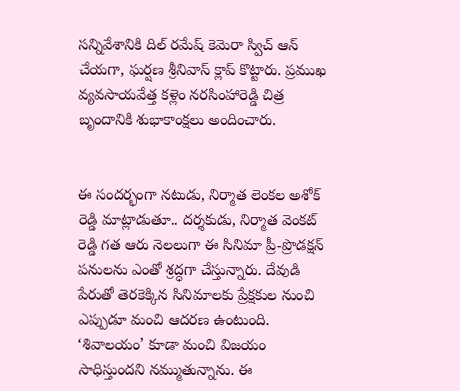సన్నివేశానికి దిల్ రమేష్ కెమెరా స్విచ్ ఆన్ చేయగా, ఘర్షణ శ్రీనివాస్ క్లాప్ కొట్టారు. ప్రముఖ వ్యవసాయవేత్త కళ్లెం నరసింహారెడ్డి చిత్ర బృందానికి శుభాకాంక్షలు అందించారు.


ఈ సందర్భంగా నటుడు, నిర్మాత లెంకల అశోక్ రెడ్డి మాట్లాడుతూ.. దర్శకుడు, నిర్మాత వెంకట్‌ రెడ్డి గత ఆరు నెలలుగా ఈ సినిమా ప్రీ-ప్రొడక్షన్ పనులను ఎంతో శ్రద్ధగా చేస్తున్నారు. దేవుడి పేరుతో తెరకెక్కిన సినిమాలకు ప్రేక్షకుల నుంచి ఎప్పుడూ మంచి ఆదరణ ఉంటుంది. ‘శివాలయం’ కూడా మంచి విజయం సాధిస్తుందని నమ్ముతున్నాను. ఈ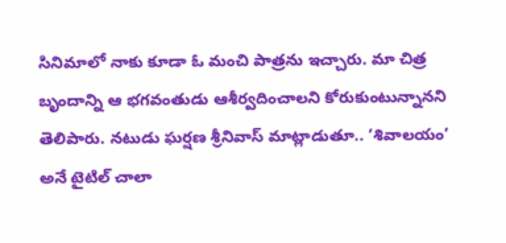సినిమాలో నాకు కూడా ఓ మంచి పాత్రను ఇచ్చారు. మా చిత్ర బృందాన్ని ఆ భగవంతుడు ఆశీర్వదించాలని కోరుకుంటున్నానని తెలిపారు. నటుడు ఘర్షణ శ్రీనివాస్ మాట్లాడుతూ.. ‘శివాలయం’ అనే టైటిల్ చాలా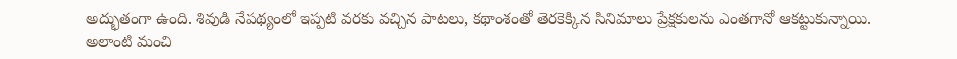అద్భుతంగా ఉంది. శివుడి నేపథ్యంలో ఇప్పటి వరకు వచ్చిన పాటలు, కథాంశంతో తెరకెక్కిన సినిమాలు ప్రేక్షకులను ఎంతగానో ఆకట్టుకున్నాయి. అలాంటి మంచి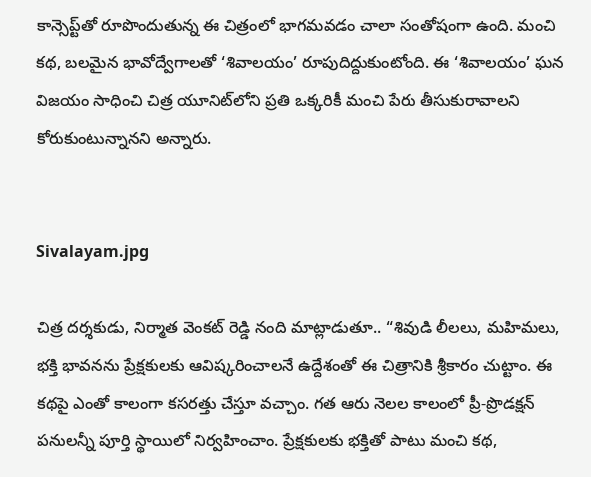కాన్సెప్ట్‌తో రూపొందుతున్న ఈ చిత్రంలో భాగమవడం చాలా సంతోషంగా ఉంది. మంచి కథ, బలమైన భావోద్వేగాలతో ‘శివాలయం’ రూపుదిద్దుకుంటోంది. ఈ ‘శివాలయం’ ఘన విజయం సాధించి చిత్ర యూనిట్‌లోని ప్రతి ఒక్కరికీ మంచి పేరు తీసుకురావాలని కోరుకుంటున్నానని అన్నారు.


Sivalayam.jpg

చిత్ర దర్శకుడు, నిర్మాత వెంకట్‌ రెడ్డి నంది మాట్లాడుతూ.. “శివుడి లీలలు, మహిమలు, భక్తి భావనను ప్రేక్షకులకు ఆవిష్కరించాలనే ఉద్దేశంతో ఈ చిత్రానికి శ్రీకారం చుట్టాం. ఈ కథపై ఎంతో కాలంగా కసరత్తు చేస్తూ వచ్చాం. గత ఆరు నెలల కాలంలో ప్రీ-ప్రొడక్షన్ పనులన్నీ పూర్తి స్థాయిలో నిర్వహించాం. ప్రేక్షకులకు భక్తితో పాటు మంచి కథ,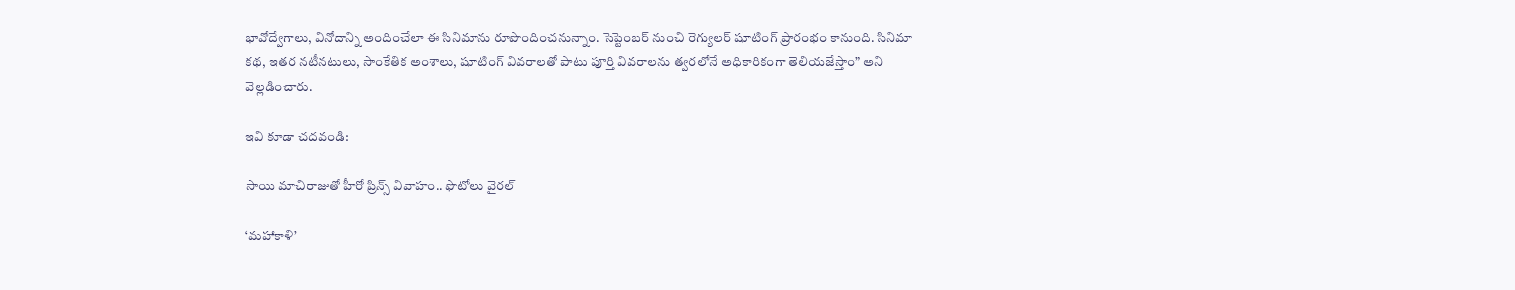భావోద్వేగాలు, వినోదాన్ని అందించేలా ఈ సినిమాను రూపొందించనున్నాం. సెప్టెంబర్ నుంచి రెగ్యులర్ షూటింగ్ ప్రారంభం కానుంది. సినిమా కథ, ఇతర నటీనటులు, సాంకేతిక అంశాలు, షూటింగ్ వివరాలతో పాటు పూర్తి వివరాలను త్వరలోనే అధికారికంగా తెలియజేస్తాం” అని వెల్లడించారు.

ఇవి కూడా చదవండి:

సాయి మాచిరాజుతో హీరో ప్రిన్స్ వివాహం.. ఫొటోలు వైరల్

‘మహాకాళి’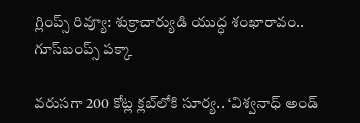గ్లింప్స్ రివ్యూ: శుక్రాచార్యుడి యుద్ధ శంఖారావం.. గూస్‌బంప్స్ పక్కా

వరుసగా 200 కోట్ల క్లబ్‌లోకి సూర్య.. ‘విశ్వనాధ్ అండ్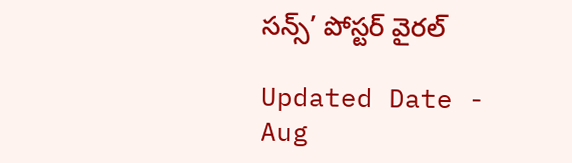సన్స్’ పోస్టర్ వైరల్

Updated Date - Aug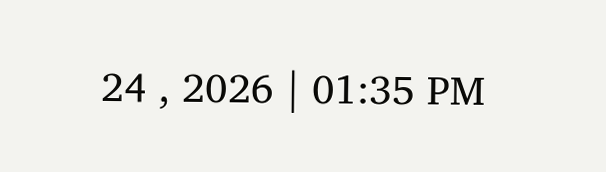24 , 2026 | 01:35 PM